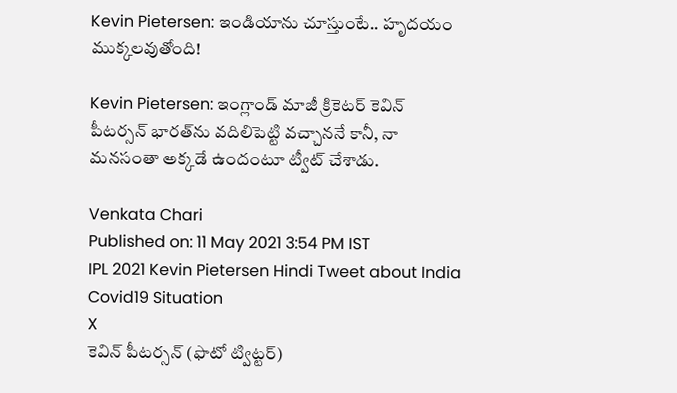Kevin Pietersen: ఇండియాను చూస్తుంటే.. హృదయం ముక్కలవుతోంది!

Kevin Pietersen: ఇంగ్లాండ్ మాజీ క్రికెటర్ కెవిన్ పీటర్సన్ భారత్‌ను వదిలిపెట్టి వచ్చాననే కానీ, నా మనసంతా అక్కడే ఉందంటూ ట్వీట్ చేశాడు.

Venkata Chari
Published on: 11 May 2021 3:54 PM IST
IPL 2021 Kevin Pietersen Hindi Tweet about India Covid19 Situation
X
కెవిన్ పీటర్సన్ (ఫొటో ట్విట్టర్)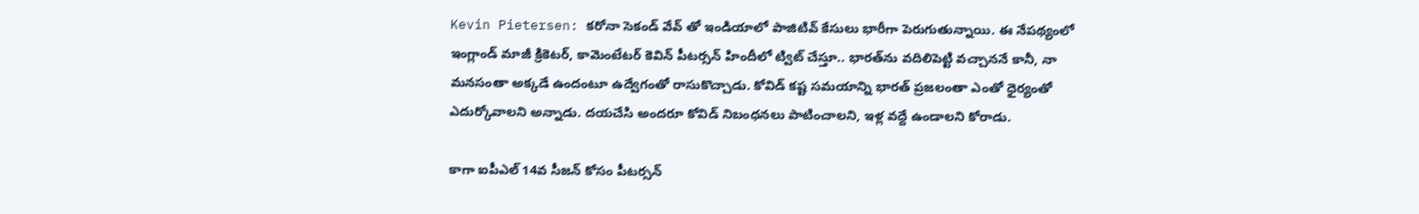Kevin Pietersen: కరోనా సెకండ్ వేవ్ తో ఇండియాలో పాజిటివ్ కేసులు భారీగా పెరుగుతున్నాయి. ఈ నేపథ్యంలో ఇంగ్లాండ్ మాజీ క్రికెటర్, కామెంటేటర్ కెవిన్ పీటర్సన్ హిందీలో ట్విట్ చేస్తూ.. భారత్‌ను వదిలిపెట్టి వచ్చాననే కానీ, నా మనసంతా అక్కడే ఉందంటూ ఉద్వేగంతో రాసుకొచ్చాడు. కోవిడ్ కష్ట సమయాన్ని భారత్ ప్రజలంతా ఎంతో ధైర్యంతో ఎదుర్కోవాలని అన్నాడు. దయచేసి అందరూ కోవిడ్ నిబంధనలు పాటించాలని, ఇళ్ల వద్దే ఉండాలని కోరాడు.

కాగా ఐపీఎల్‌ 14వ సీజన్‌ కోసం పీటర్సన్‌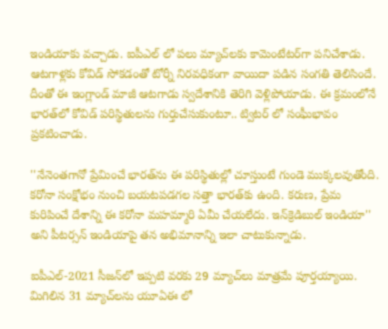ఇండియాకు వచ్చాడు. ఐపీఎల్ లో పలు మ్యాచ్‌లకు కామెంటేటర్‌గా పనిచేశాడు. ఆటగాళ్లకు కోవిడ్ సోకడంతో టోర్నీ నిరవధికంగా వాయిదా పడిన సంగతి తెలిసిందే. దీంతో ఈ ఇంగ్లాండ్ మాజీ ఆటగాడు స్వదేశానికి తెరిగి వెళ్లిపోయాడు. ఈ క్రమంలోనే భారత్‌లో కోవిడ్ పరిస్థితులను గుర్తుచేసుకుంటూ.. ట్విటర్‌ లో సంఘీభావం ప్రకటించాడు.

''నేనెంతగానో ప్రేమించే భారత్‌ను ఈ పరిస్థితుల్లో చూస్తుంటే గుండె ముక్కలవుతోంది. కరోనా సంక్షోభం నుంచి బయటపడగల సత్తా భారత్‌కు ఉంది. కరుణ, ప్రేమ కురిపించే దేశాన్ని ఈ కరోనా మహమ్మారి ఏమీ చేయలేదు. ఇన్‌క్రెడిబుల్‌ ఇండియా'' అని పీటర్సన్‌ ఇండియాపై తన అభిమానాన్ని ఇలా చాటుకున్నాడు.

ఐపీఎల్‌-2021 సీజన్‌లో ఇప్పటి వరకు 29 మ్యాచ్‌లు మాత్రమే పూర్తయ్యాయి. మిగిలిన 31 మ్యాచ్‌లను యూఏఈ లో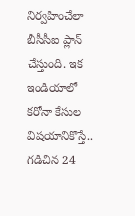నిర్వహించేలా బీసీసీఐ ప్లాన్ చేస్తుంది. ఇక ఇండియాలో కరోనా కేసుల విషయానికొస్తే.. గడిచిన 24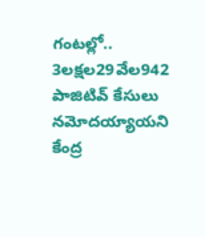గంటల్లో.. 3లక్షల29వేల942 పాజిటివ్‌ కేసులు నమోదయ్యాయని కేంద్ర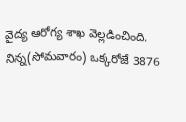వైద్య ఆరోగ్య శాఖ వెల్లడించింది. నిన్న(సోమవారం) ఒక్కరోజే 3876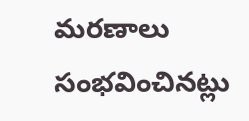మరణాలు సంభవించినట్లు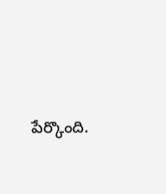పేర్కొంది.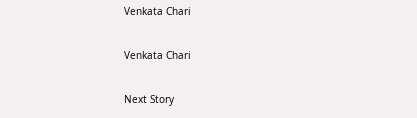Venkata Chari

Venkata Chari

Next Story